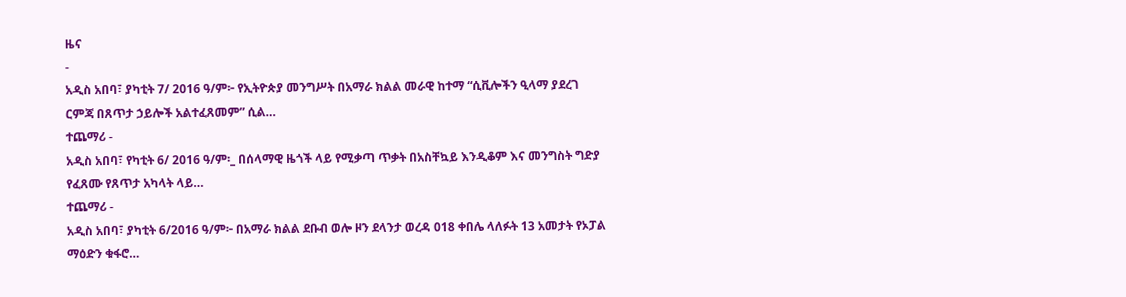ዜና
-
አዲስ አበባ፣ ያካቲት 7/ 2016 ዓ/ም፦ የኢትዮጵያ መንግሥት በአማራ ክልል መራዊ ከተማ “ሲቪሎችን ዒላማ ያደረገ ርምጃ በጸጥታ ኃይሎች አልተፈጸመም” ሲል…
ተጨማሪ -
አዲስ አበባ፣ የካቲት 6/ 2016 ዓ/ም፡_ በሰላማዊ ዜጎች ላይ የሚቃጣ ጥቃት በአስቸኳይ እንዲቆም እና መንግስት ግድያ የፈጸሙ የጸጥታ አካላት ላይ…
ተጨማሪ -
አዲስ አበባ፣ ያካቲት 6/2016 ዓ/ም፦ በአማራ ክልል ደቡብ ወሎ ዞን ደላንታ ወረዳ 018 ቀበሌ ላለፉት 13 አመታት የኦፓል ማዕድን ቁፋሮ…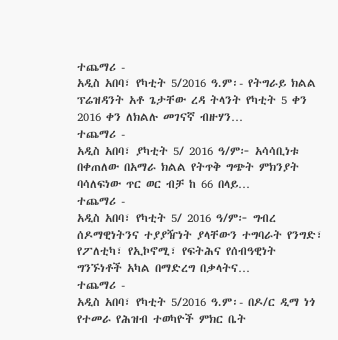ተጨማሪ -
አዲስ አበባ፣ የካቲት 5/2016 ዓ.ም፡- የትግራይ ክልል ፕሬዝዳንት አቶ ጌታቸው ረዳ ትላንት የካቲት 5 ቀን 2016 ቀን ለክልሉ መገናኛ ብዙሃን…
ተጨማሪ -
አዲስ አበባ፣ ያካቲት 5/ 2016 ዓ/ም፦ አሳሳቢነቱ በቀጠለው በአማራ ክልል የትጥቅ ግጭት ምክንያት ባሳለፍነው ጥር ወር ብቻ ከ 66 በላይ…
ተጨማሪ -
አዲስ አበባ፣ የካቲት 5/ 2016 ዓ/ም፦ ግብረ ሰዶማዊነትንና ተያያዥነት ያላቸውን ተግባራት የንግድ፣ የፖለቲካ፣ የኢኮኖሚ፣ የፍትሕና የሰብዓዊነት ግንኙነቶች አካል በማድረግ በቃላትና…
ተጨማሪ -
አዲስ አበባ፣ የካቲት 5/2016 ዓ.ም፡- በዶ/ር ዲማ ነጎ የተመራ የሕዝብ ተወካዮች ምክር ቤት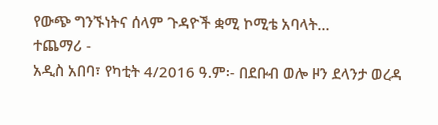የውጭ ግንኙነትና ሰላም ጉዳዮች ቋሚ ኮሚቴ አባላት…
ተጨማሪ -
አዲስ አበባ፣ የካቲት 4/2016 ዓ.ም፡- በደቡብ ወሎ ዞን ደላንታ ወረዳ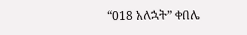“018 አለኋት” ቀበሌ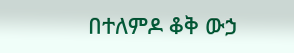በተለምዶ ቆቅ ውኃ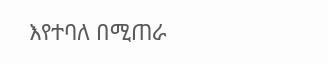እየተባለ በሚጠራ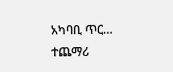አካባቢ ጥር…
ተጨማሪ